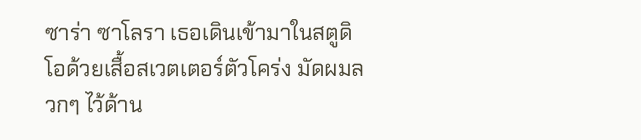ซาร่า ซาโลรา เธอเดินเข้ามาในสตูดิโอด้วยเสื้อสเวตเตอร์ตัวโคร่ง มัดผมลวกๆ ไว้ด้าน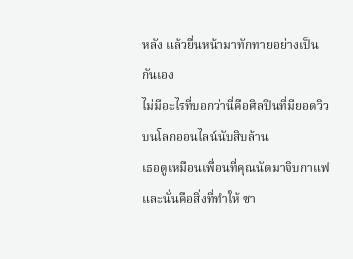หลัง แล้วยื่นหน้ามาทักทายอย่างเป็นกันเอง
ไม่มีอะไรที่บอกว่านี่คือศิลปินที่มียอดวิวบนโลกออนไลน์นับสิบล้าน
เธอดูเหมือนเพื่อนที่คุณนัดมาจิบกาแฟ
และนั่นคือสิ่งที่ทำให้ ซา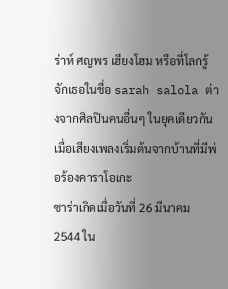ร่าห์ ศญพร เฮียงโฮม หรือที่โลกรู้จักเธอในชื่อ sarah salola ต่างจากศิลปินคนอื่นๆ ในยุคเดียวกัน
เมื่อเสียงเพลงเริ่มต้นจากบ้านที่มีพ่อร้องคาราโอเกะ
ซาร่าเกิดเมื่อวันที่ 26 มีนาคม 2544 ใน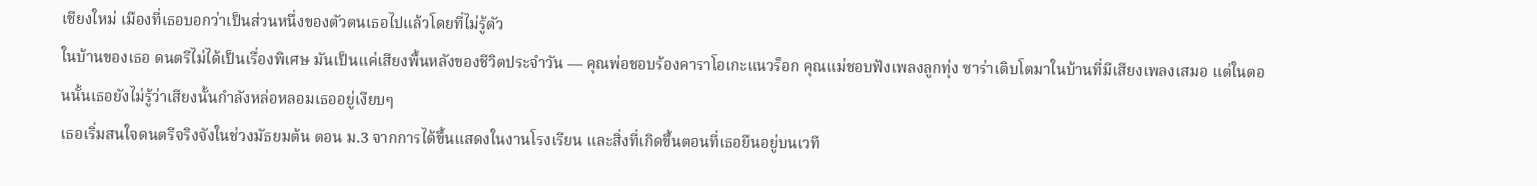เชียงใหม่ เมืองที่เธอบอกว่าเป็นส่วนหนึ่งของตัวตนเธอไปแล้วโดยที่ไม่รู้ตัว
ในบ้านของเธอ ดนตรีไม่ได้เป็นเรื่องพิเศษ มันเป็นแค่เสียงพื้นหลังของชีวิตประจำวัน — คุณพ่อชอบร้องคาราโอเกะแนวร็อก คุณแม่ชอบฟังเพลงลูกทุ่ง ซาร่าเติบโตมาในบ้านที่มีเสียงเพลงเสมอ แต่ในตอนนั้นเธอยังไม่รู้ว่าเสียงนั้นกำลังหล่อหลอมเธออยู่เงียบๆ
เธอเริ่มสนใจดนตรีจริงจังในช่วงมัธยมต้น ตอน ม.3 จากการได้ขึ้นแสดงในงานโรงเรียน และสิ่งที่เกิดขึ้นตอนที่เธอยืนอยู่บนเวที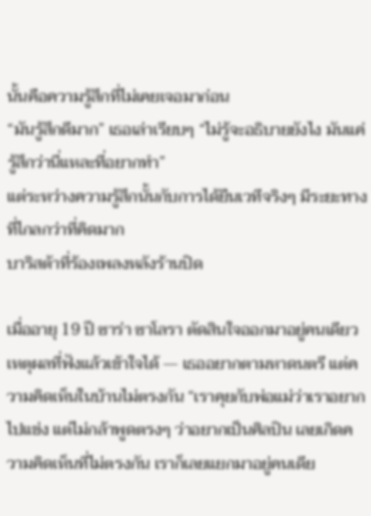นั้นคือความรู้สึกที่ไม่เคยเจอมาก่อน
“มันรู้สึกดีมาก” เธอเล่าเรียบๆ “ไม่รู้จะอธิบายยังไง มันแค่รู้สึกว่านี่แหละที่อยากทำ”
แต่ระหว่างความรู้สึกนั้นกับการได้ยืนเวทีจริงๆ มีระยะทางที่ไกลกว่าที่คิดมาก
บาริสต้าที่ร้องเพลงหลังร้านปิด

เมื่ออายุ 19 ปี ซาร่า ซาโลรา ตัดสินใจออกมาอยู่คนเดียว
เหตุผลที่ฟังแล้วเข้าใจได้ — เธออยากตามหาดนตรี แต่ความคิดเห็นในบ้านไม่ตรงกัน “เราคุยกับพ่อแม่ว่าเราอยากไปแข่ง แต่ไม่กล้าพูดตรงๆ ว่าอยากเป็นศิลปิน เลยเกิดความคิดเห็นที่ไม่ตรงกัน เราก็เลยแยกมาอยู่คนเดีย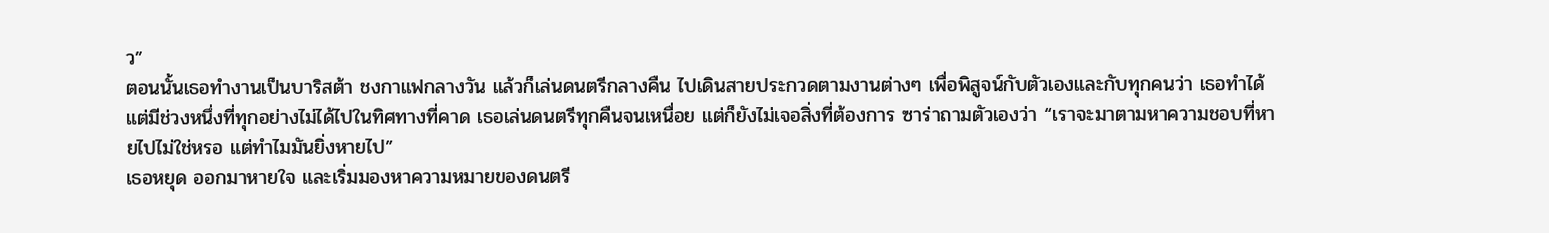ว”
ตอนนั้นเธอทำงานเป็นบาริสต้า ชงกาแฟกลางวัน แล้วก็เล่นดนตรีกลางคืน ไปเดินสายประกวดตามงานต่างๆ เพื่อพิสูจน์กับตัวเองและกับทุกคนว่า เธอทำได้
แต่มีช่วงหนึ่งที่ทุกอย่างไม่ได้ไปในทิศทางที่คาด เธอเล่นดนตรีทุกคืนจนเหนื่อย แต่ก็ยังไม่เจอสิ่งที่ต้องการ ซาร่าถามตัวเองว่า “เราจะมาตามหาความชอบที่หายไปไม่ใช่หรอ แต่ทำไมมันยิ่งหายไป”
เธอหยุด ออกมาหายใจ และเริ่มมองหาความหมายของดนตรี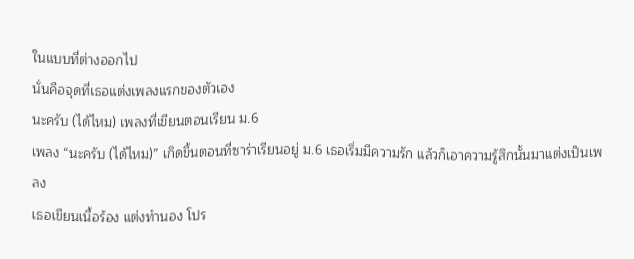ในแบบที่ต่างออกไป
นั่นคือจุดที่เธอแต่งเพลงแรกของตัวเอง
นะครับ (ได้ไหม) เพลงที่เขียนตอนเรียน ม.6
เพลง “นะครับ (ได้ไหม)” เกิดขึ้นตอนที่ซาร่าเรียนอยู่ ม.6 เธอเริ่มมีความรัก แล้วก็เอาความรู้สึกนั้นมาแต่งเป็นเพลง
เธอเขียนเนื้อร้อง แต่งทำนอง โปร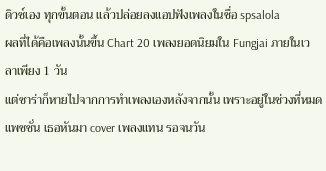ดิวซ์เอง ทุกขั้นตอน แล้วปล่อยลงแอปฟังเพลงในชื่อ spsalola
ผลที่ได้คือเพลงนั้นขึ้น Chart 20 เพลงยอดนิยมใน Fungjai ภายในเวลาเพียง 1 วัน
แต่ซาร่าก็หายไปจากการทำเพลงเองหลังจากนั้น เพราะอยู่ในช่วงที่หมดแพชชั่น เธอหันมา cover เพลงแทน รอจนวัน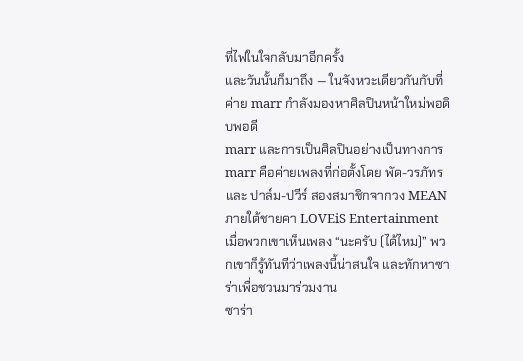ที่ไฟในใจกลับมาอีกครั้ง
และวันนั้นก็มาถึง — ในจังหวะเดียวกันกับที่ค่าย marr กำลังมองหาศิลปินหน้าใหม่พอดิบพอดี
marr และการเป็นศิลปินอย่างเป็นทางการ
marr คือค่ายเพลงที่ก่อตั้งโดย พัด-วรภัทร และ ปาล์ม-ปวีร์ สองสมาชิกจากวง MEAN ภายใต้ชายคา LOVEiS Entertainment
เมื่อพวกเขาเห็นเพลง “นะครับ (ได้ไหม)” พวกเขาก็รู้ทันทีว่าเพลงนี้น่าสนใจ และทักหาซาร่าเพื่อชวนมาร่วมงาน
ซาร่า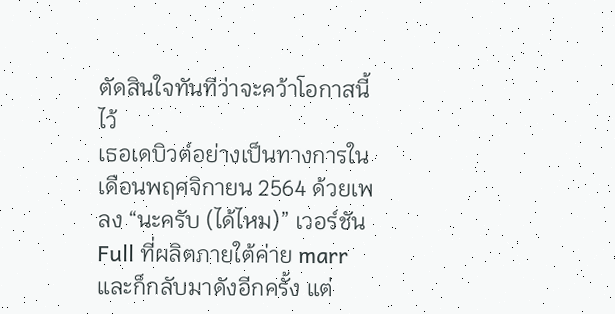ตัดสินใจทันทีว่าจะคว้าโอกาสนี้ไว้
เธอเดบิวต์อย่างเป็นทางการในเดือนพฤศจิกายน 2564 ด้วยเพลง “นะครับ (ได้ไหม)” เวอร์ชัน Full ที่ผลิตภายใต้ค่าย marr และก็กลับมาดังอีกครั้ง แต่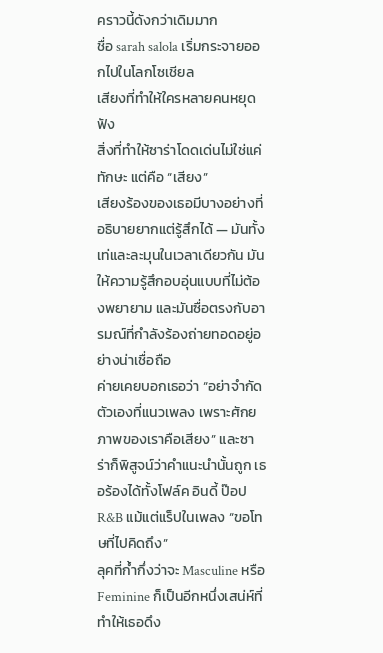คราวนี้ดังกว่าเดิมมาก
ชื่อ sarah salola เริ่มกระจายออกไปในโลกโซเชียล
เสียงที่ทำให้ใครหลายคนหยุดฟัง
สิ่งที่ทำให้ซาร่าโดดเด่นไม่ใช่แค่ทักษะ แต่คือ “เสียง”
เสียงร้องของเธอมีบางอย่างที่อธิบายยากแต่รู้สึกได้ — มันทั้งเท่และละมุนในเวลาเดียวกัน มันให้ความรู้สึกอบอุ่นแบบที่ไม่ต้องพยายาม และมันซื่อตรงกับอารมณ์ที่กำลังร้องถ่ายทอดอยู่อย่างน่าเชื่อถือ
ค่ายเคยบอกเธอว่า “อย่าจำกัดตัวเองที่แนวเพลง เพราะศักยภาพของเราคือเสียง” และซาร่าก็พิสูจน์ว่าคำแนะนำนั้นถูก เธอร้องได้ทั้งโฟล์ค อินดี้ ป๊อป R&B แม้แต่แร็ปในเพลง “ขอโทษที่ไปคิดถึง”
ลุคที่ก้ำกึ่งว่าจะ Masculine หรือ Feminine ก็เป็นอีกหนึ่งเสน่ห์ที่ทำให้เธอดึง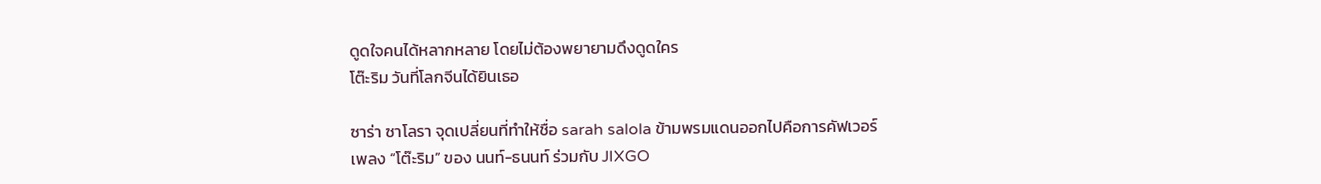ดูดใจคนได้หลากหลาย โดยไม่ต้องพยายามดึงดูดใคร
โต๊ะริม วันที่โลกจีนได้ยินเธอ

ซาร่า ซาโลรา จุดเปลี่ยนที่ทำให้ชื่อ sarah salola ข้ามพรมแดนออกไปคือการคัฟเวอร์เพลง “โต๊ะริม” ของ นนท์-ธนนท์ ร่วมกับ JIXGO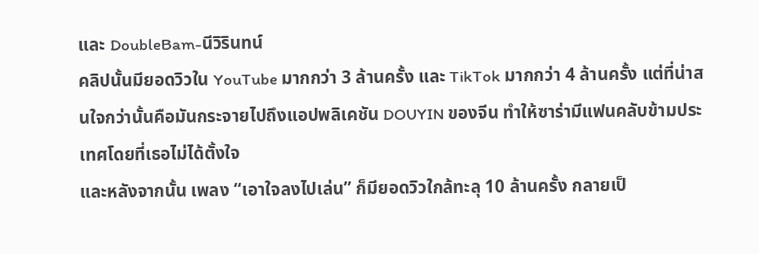และ DoubleBam-นีวิรินทน์
คลิปนั้นมียอดวิวใน YouTube มากกว่า 3 ล้านครั้ง และ TikTok มากกว่า 4 ล้านครั้ง แต่ที่น่าสนใจกว่านั้นคือมันกระจายไปถึงแอปพลิเคชัน DOUYIN ของจีน ทำให้ซาร่ามีแฟนคลับข้ามประเทศโดยที่เธอไม่ได้ตั้งใจ
และหลังจากนั้น เพลง “เอาใจลงไปเล่น” ก็มียอดวิวใกล้ทะลุ 10 ล้านครั้ง กลายเป็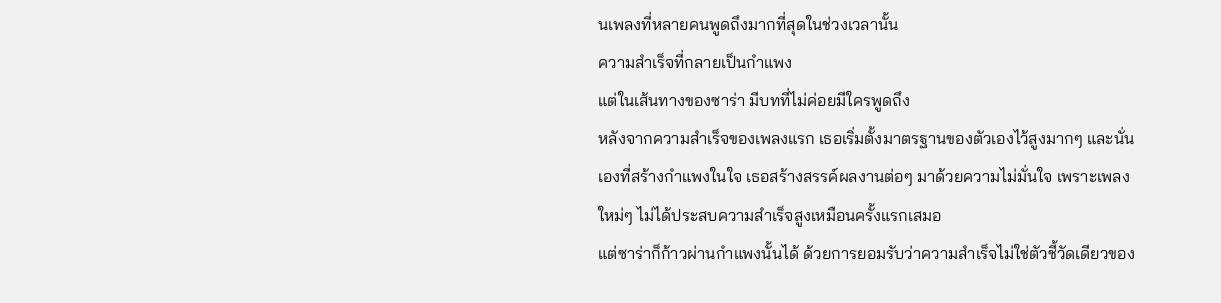นเพลงที่หลายคนพูดถึงมากที่สุดในช่วงเวลานั้น
ความสำเร็จที่กลายเป็นกำแพง
แต่ในเส้นทางของซาร่า มีบทที่ไม่ค่อยมีใครพูดถึง
หลังจากความสำเร็จของเพลงแรก เธอเริ่มตั้งมาตรฐานของตัวเองไว้สูงมากๆ และนั่นเองที่สร้างกำแพงในใจ เธอสร้างสรรค์ผลงานต่อๆ มาด้วยความไม่มั่นใจ เพราะเพลงใหม่ๆ ไม่ได้ประสบความสำเร็จสูงเหมือนครั้งแรกเสมอ
แต่ซาร่าก็ก้าวผ่านกำแพงนั้นได้ ด้วยการยอมรับว่าความสำเร็จไม่ใช่ตัวชี้วัดเดียวของ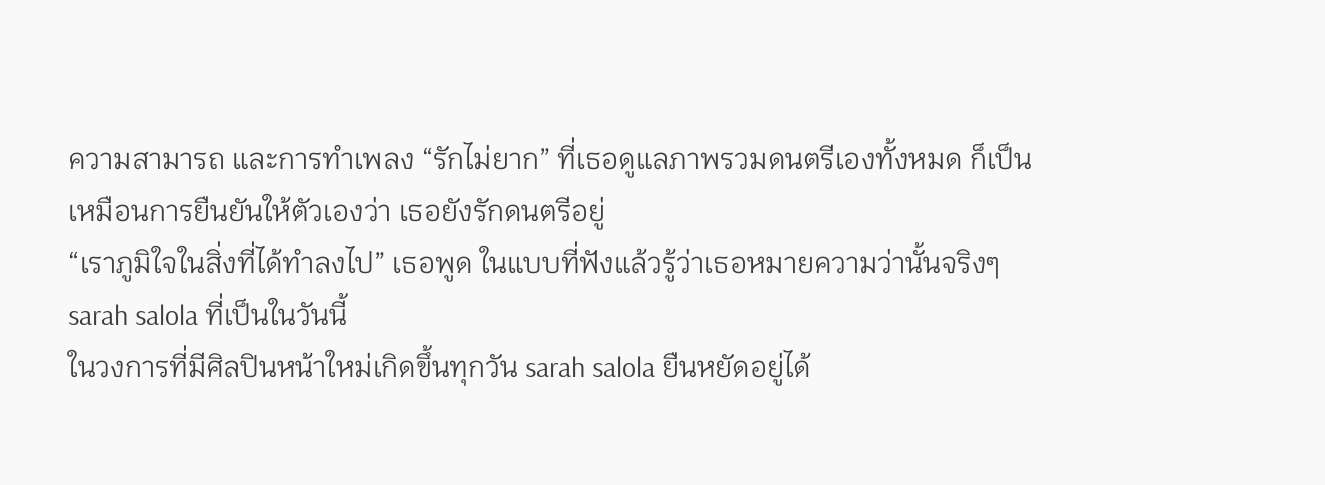ความสามารถ และการทำเพลง “รักไม่ยาก” ที่เธอดูแลภาพรวมดนตรีเองทั้งหมด ก็เป็นเหมือนการยืนยันให้ตัวเองว่า เธอยังรักดนตรีอยู่
“เราภูมิใจในสิ่งที่ได้ทำลงไป” เธอพูด ในแบบที่ฟังแล้วรู้ว่าเธอหมายความว่านั้นจริงๆ
sarah salola ที่เป็นในวันนี้
ในวงการที่มีศิลปินหน้าใหม่เกิดขึ้นทุกวัน sarah salola ยืนหยัดอยู่ได้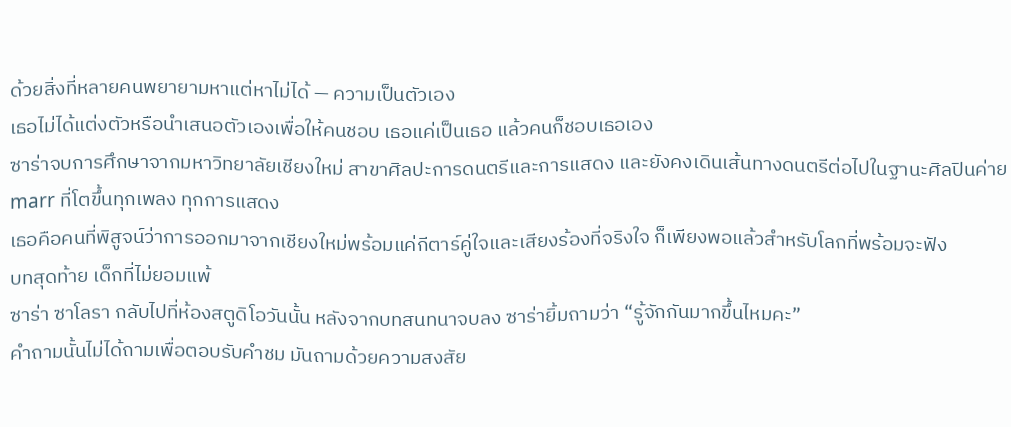ด้วยสิ่งที่หลายคนพยายามหาแต่หาไม่ได้ — ความเป็นตัวเอง
เธอไม่ได้แต่งตัวหรือนำเสนอตัวเองเพื่อให้คนชอบ เธอแค่เป็นเธอ แล้วคนก็ชอบเธอเอง
ซาร่าจบการศึกษาจากมหาวิทยาลัยเชียงใหม่ สาขาศิลปะการดนตรีและการแสดง และยังคงเดินเส้นทางดนตรีต่อไปในฐานะศิลปินค่าย marr ที่โตขึ้นทุกเพลง ทุกการแสดง
เธอคือคนที่พิสูจน์ว่าการออกมาจากเชียงใหม่พร้อมแค่กีตาร์คู่ใจและเสียงร้องที่จริงใจ ก็เพียงพอแล้วสำหรับโลกที่พร้อมจะฟัง
บทสุดท้าย เด็กที่ไม่ยอมแพ้
ซาร่า ซาโลรา กลับไปที่ห้องสตูดิโอวันนั้น หลังจากบทสนทนาจบลง ซาร่ายิ้มถามว่า “รู้จักกันมากขึ้นไหมคะ”
คำถามนั้นไม่ได้ถามเพื่อตอบรับคำชม มันถามด้วยความสงสัย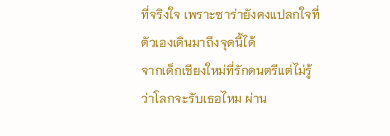ที่จริงใจ เพราะซาร่ายังคงแปลกใจที่ตัวเองเดินมาถึงจุดนี้ได้
จากเด็กเชียงใหม่ที่รักดนตรีแต่ไม่รู้ว่าโลกจะรับเธอไหม ผ่าน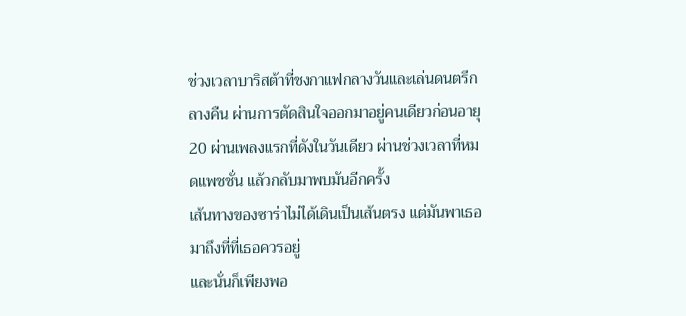ช่วงเวลาบาริสต้าที่ชงกาแฟกลางวันและเล่นดนตรีกลางคืน ผ่านการตัดสินใจออกมาอยู่คนเดียวก่อนอายุ 20 ผ่านเพลงแรกที่ดังในวันเดียว ผ่านช่วงเวลาที่หมดแพชชั่น แล้วกลับมาพบมันอีกครั้ง
เส้นทางของซาร่าไม่ได้เดินเป็นเส้นตรง แต่มันพาเธอมาถึงที่ที่เธอควรอยู่
และนั่นก็เพียงพอ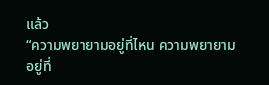แล้ว
“ความพยายามอยู่ที่ไหน ความพยายามอยู่ที่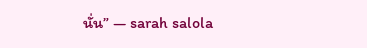นั่น” — sarah salola